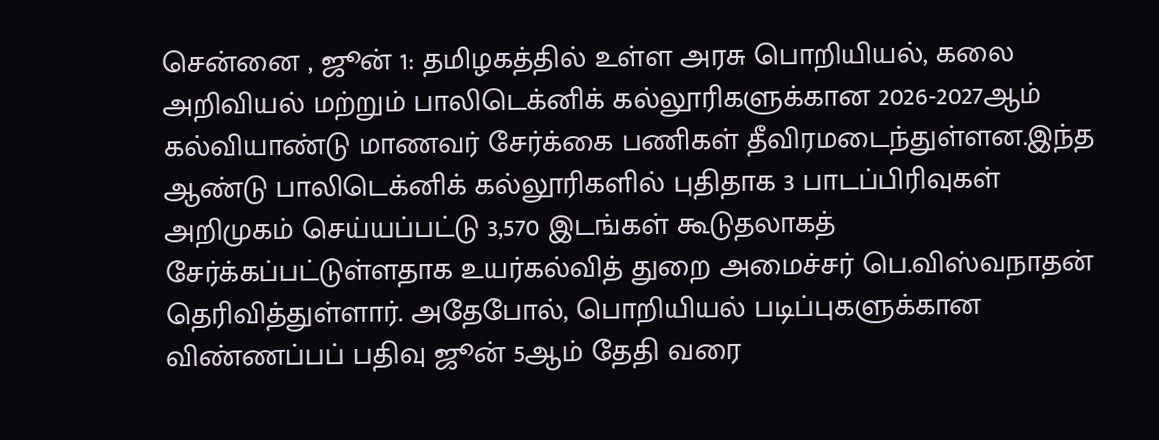சென்னை , ஜூன் 1: தமிழகத்தில் உள்ள அரசு பொறியியல், கலை அறிவியல் மற்றும் பாலிடெக்னிக் கல்லூரிகளுக்கான 2026-2027ஆம் கல்வியாண்டு மாணவர் சேர்க்கை பணிகள் தீவிரமடைந்துள்ளன.இந்த ஆண்டு பாலிடெக்னிக் கல்லூரிகளில் புதிதாக 3 பாடப்பிரிவுகள் அறிமுகம் செய்யப்பட்டு 3,570 இடங்கள் கூடுதலாகத் சேர்க்கப்பட்டுள்ளதாக உயர்கல்வித் துறை அமைச்சர் பெ.விஸ்வநாதன் தெரிவித்துள்ளார். அதேபோல், பொறியியல் படிப்புகளுக்கான விண்ணப்பப் பதிவு ஜூன் 5ஆம் தேதி வரை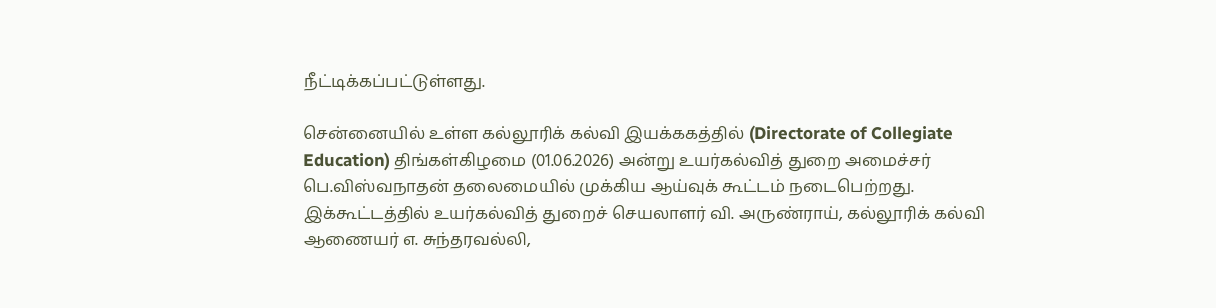நீட்டிக்கப்பட்டுள்ளது.

சென்னையில் உள்ள கல்லூரிக் கல்வி இயக்ககத்தில் (Directorate of Collegiate Education) திங்கள்கிழமை (01.06.2026) அன்று உயர்கல்வித் துறை அமைச்சர் பெ.விஸ்வநாதன் தலைமையில் முக்கிய ஆய்வுக் கூட்டம் நடைபெற்றது. இக்கூட்டத்தில் உயர்கல்வித் துறைச் செயலாளர் வி. அருண்ராய், கல்லூரிக் கல்வி ஆணையர் எ. சுந்தரவல்லி,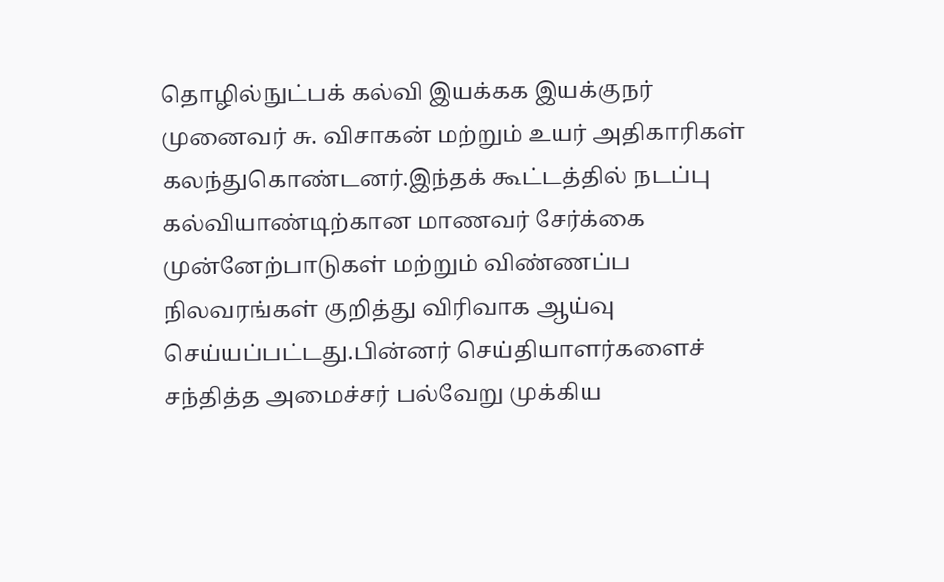தொழில்நுட்பக் கல்வி இயக்கக இயக்குநர் முனைவர் சு. விசாகன் மற்றும் உயர் அதிகாரிகள் கலந்துகொண்டனர்.இந்தக் கூட்டத்தில் நடப்பு கல்வியாண்டிற்கான மாணவர் சேர்க்கை முன்னேற்பாடுகள் மற்றும் விண்ணப்ப நிலவரங்கள் குறித்து விரிவாக ஆய்வு செய்யப்பட்டது.பின்னர் செய்தியாளர்களைச் சந்தித்த அமைச்சர் பல்வேறு முக்கிய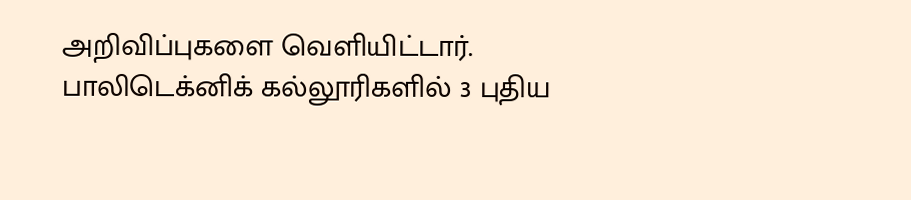அறிவிப்புகளை வெளியிட்டார்.
பாலிடெக்னிக் கல்லூரிகளில் 3 புதிய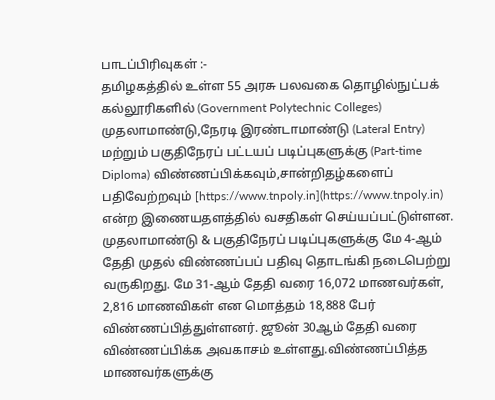பாடப்பிரிவுகள் :-
தமிழகத்தில் உள்ள 55 அரசு பலவகை தொழில்நுட்பக் கல்லூரிகளில் (Government Polytechnic Colleges) முதலாமாண்டு,நேரடி இரண்டாமாண்டு (Lateral Entry) மற்றும் பகுதிநேரப் பட்டயப் படிப்புகளுக்கு (Part-time Diploma) விண்ணப்பிக்கவும்,சான்றிதழ்களைப் பதிவேற்றவும் [https://www.tnpoly.in](https://www.tnpoly.in) என்ற இணையதளத்தில் வசதிகள் செய்யப்பட்டுள்ளன.
முதலாமாண்டு & பகுதிநேரப் படிப்புகளுக்கு மே 4-ஆம் தேதி முதல் விண்ணப்பப் பதிவு தொடங்கி நடைபெற்று வருகிறது. மே 31-ஆம் தேதி வரை 16,072 மாணவர்கள், 2,816 மாணவிகள் என மொத்தம் 18,888 பேர் விண்ணப்பித்துள்ளனர். ஜூன் 30ஆம் தேதி வரை விண்ணப்பிக்க அவகாசம் உள்ளது.விண்ணப்பித்த மாணவர்களுக்கு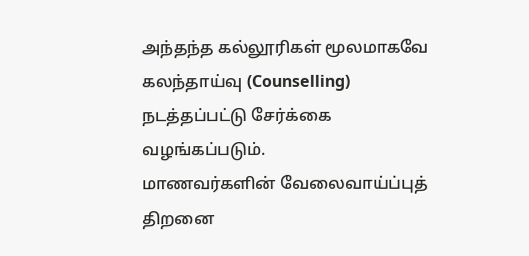அந்தந்த கல்லூரிகள் மூலமாகவே கலந்தாய்வு (Counselling) நடத்தப்பட்டு சேர்க்கை வழங்கப்படும்.
மாணவர்களின் வேலைவாய்ப்புத் திறனை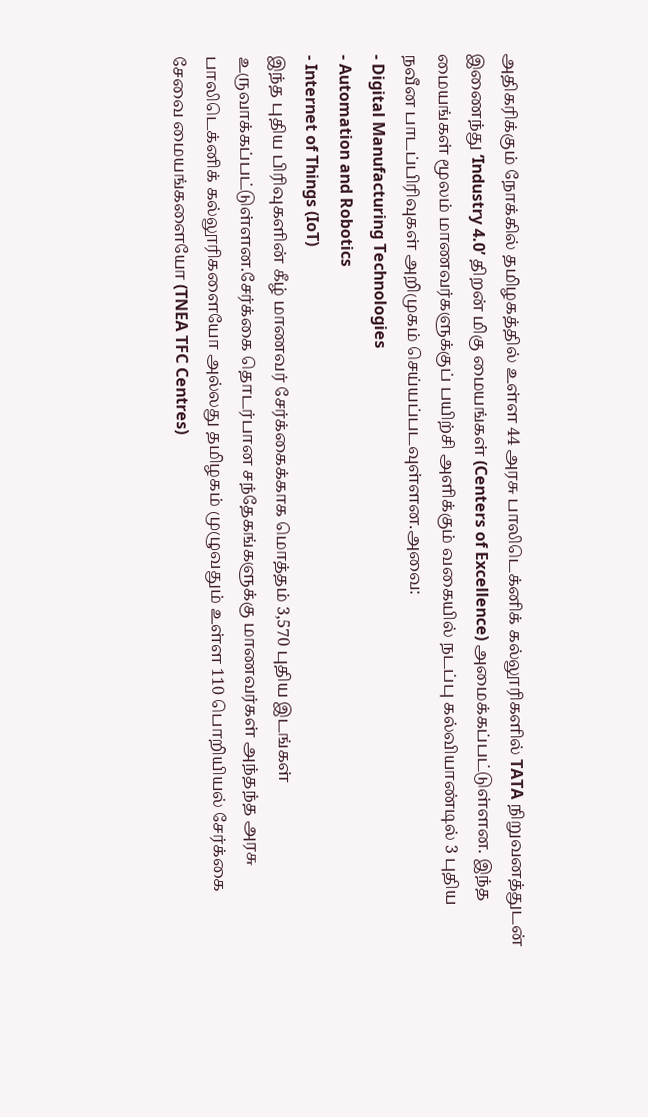அதிகரிக்கும் நோக்கில் தமிழகத்தில் உள்ள 44 அரசு பாலிடெக்னிக் கல்லூரிகளில் TATA நிறுவனத்துடன் இணைந்து ‘Industry 4.0’ திறன் மிகு மையங்கள் (Centers of Excellence) அமைக்கப்பட்டுள்ளன. இந்த மையங்கள் மூலம் மாணவர்களுக்குப் பயிற்சி அளிக்கும் வகையில் நடப்பு கல்வியாண்டில் 3 புதிய நவீன பாடப்பிரிவுகள் அறிமுகம் செய்யப்படவுள்ளன.அவை:
- Digital Manufacturing Technologies
- Automation and Robotics
- Internet of Things (IoT)
இந்த புதிய பிரிவுகளின் கீழ் மாணவர் சேர்க்கைக்காக மொத்தம் 3,570 புதிய இடங்கள் உருவாக்கப்பட்டுள்ளன.சேர்க்கை தொடர்பான சந்தேகங்களுக்கு மாணவர்கள் அந்தந்த அரசு பாலிடெக்னிக் கல்லூரிகளையோ அல்லது தமிழகம் முழுவதும் உள்ள 110 பொறியியல் சேர்க்கை சேவை மையங்களையோ (TNEA TFC Centres)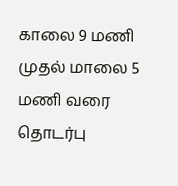காலை 9 மணி முதல் மாலை 5 மணி வரை தொடர்பு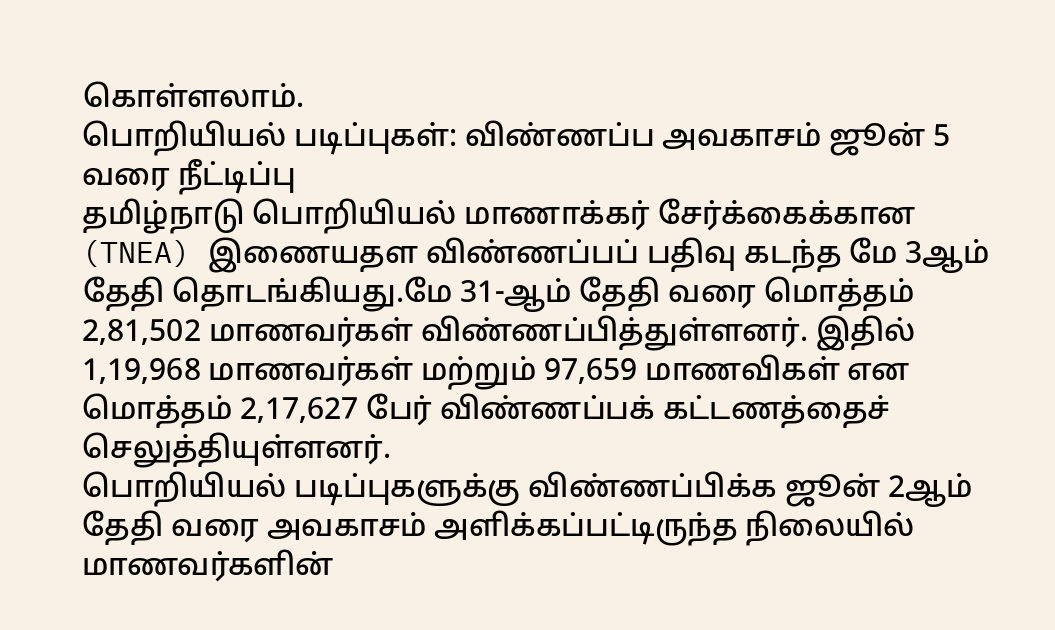கொள்ளலாம்.
பொறியியல் படிப்புகள்: விண்ணப்ப அவகாசம் ஜூன் 5 வரை நீட்டிப்பு
தமிழ்நாடு பொறியியல் மாணாக்கர் சேர்க்கைக்கான (TNEA) இணையதள விண்ணப்பப் பதிவு கடந்த மே 3ஆம் தேதி தொடங்கியது.மே 31-ஆம் தேதி வரை மொத்தம் 2,81,502 மாணவர்கள் விண்ணப்பித்துள்ளனர். இதில் 1,19,968 மாணவர்கள் மற்றும் 97,659 மாணவிகள் என மொத்தம் 2,17,627 பேர் விண்ணப்பக் கட்டணத்தைச் செலுத்தியுள்ளனர்.
பொறியியல் படிப்புகளுக்கு விண்ணப்பிக்க ஜூன் 2ஆம் தேதி வரை அவகாசம் அளிக்கப்பட்டிருந்த நிலையில் மாணவர்களின்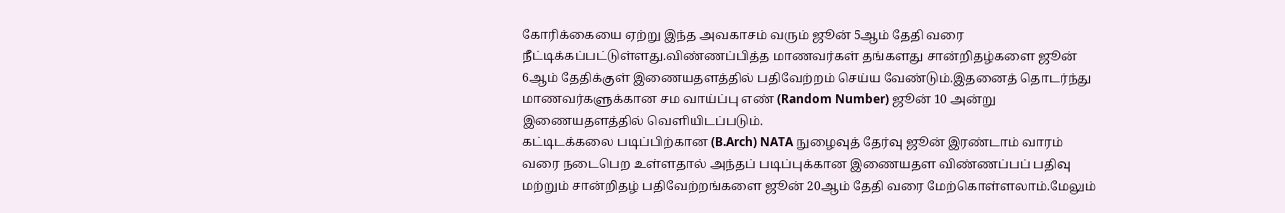கோரிக்கையை ஏற்று இந்த அவகாசம் வரும் ஜூன் 5ஆம் தேதி வரை நீட்டிக்கப்பட்டுள்ளது.விண்ணப்பித்த மாணவர்கள் தங்களது சான்றிதழ்களை ஜூன் 6ஆம் தேதிக்குள் இணையதளத்தில் பதிவேற்றம் செய்ய வேண்டும்.இதனைத் தொடர்ந்து மாணவர்களுக்கான சம வாய்ப்பு எண் (Random Number) ஜூன் 10 அன்று இணையதளத்தில் வெளியிடப்படும்.
கட்டிடக்கலை படிப்பிற்கான (B.Arch) NATA நுழைவுத் தேர்வு ஜூன் இரண்டாம் வாரம் வரை நடைபெற உள்ளதால் அந்தப் படிப்புக்கான இணையதள விண்ணப்பப் பதிவு மற்றும் சான்றிதழ் பதிவேற்றங்களை ஜூன் 20ஆம் தேதி வரை மேற்கொள்ளலாம்.மேலும்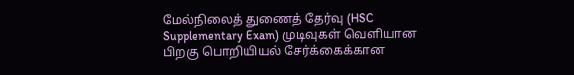மேல்நிலைத் துணைத் தேர்வு (HSC Supplementary Exam) முடிவுகள் வெளியான பிறகு பொறியியல் சேர்க்கைக்கான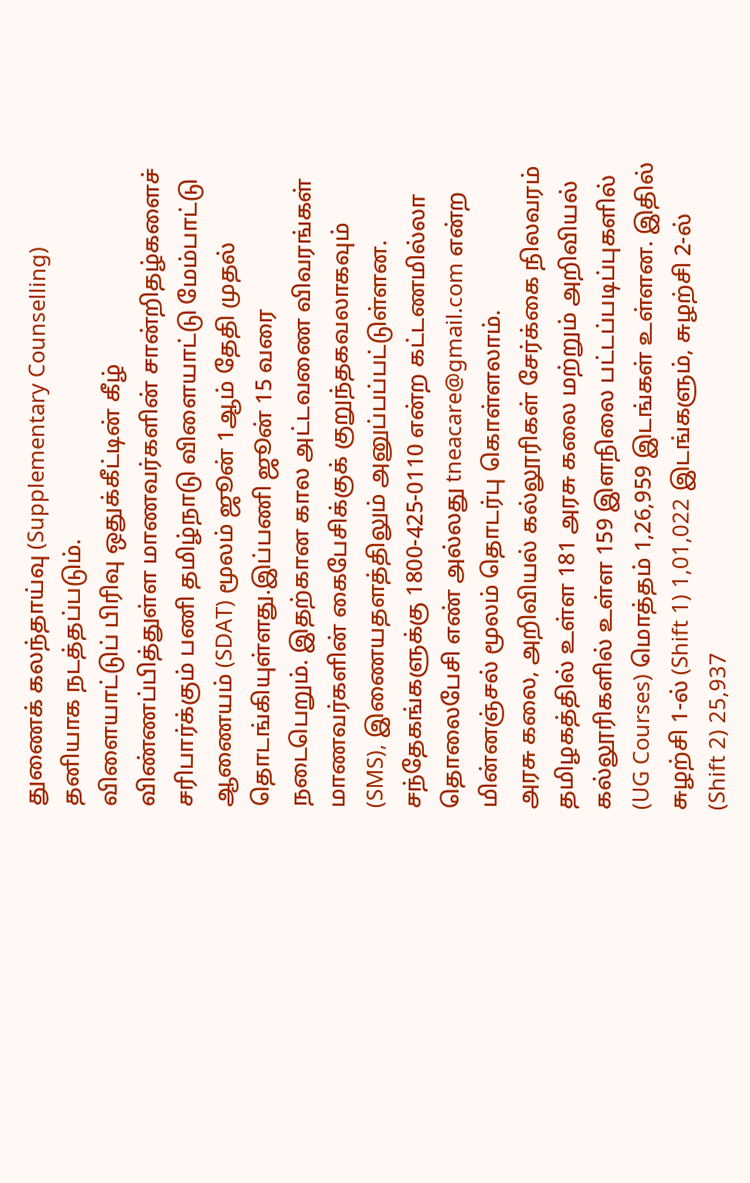துணைக் கலந்தாய்வு (Supplementary Counselling) தனியாக நடத்தப்படும்.
விளையாட்டுப் பிரிவு ஒதுக்கீட்டின் கீழ் விண்ணப்பித்துள்ள மாணவர்களின் சான்றிதழ்களைச் சரிபார்க்கும் பணி தமிழ்நாடு விளையாட்டு மேம்பாட்டு ஆணையம் (SDAT) மூலம் ஜூன் 1ஆம் தேதி முதல் தொடங்கியுள்ளது.இப்பணி ஜூன் 15 வரை நடைபெறும். இதற்கான கால அட்டவணை விவரங்கள் மாணவர்களின் கைபேசிக்குக் குறுந்தகவலாகவும் (SMS), இணையதளத்திலும் அனுப்பப்பட்டுள்ளன. சந்தேகங்களுக்கு 1800-425-0110 என்ற கட்டணமில்லா தொலைபேசி எண் அல்லது tneacare@gmail.com என்ற மின்னஞ்சல் மூலம் தொடர்பு கொள்ளலாம்.
அரசு கலை, அறிவியல் கல்லூரிகள் சேர்க்கை நிலவரம்
தமிழகத்தில் உள்ள 181 அரசு கலை மற்றும் அறிவியல் கல்லூரிகளில் உள்ள 159 இளநிலை பட்டப்படிப்புகளில் (UG Courses) மொத்தம் 1,26,959 இடங்கள் உள்ளன. இதில் சுழற்சி 1-ல் (Shift 1) 1,01,022 இடங்களும், சுழற்சி 2-ல் (Shift 2) 25,937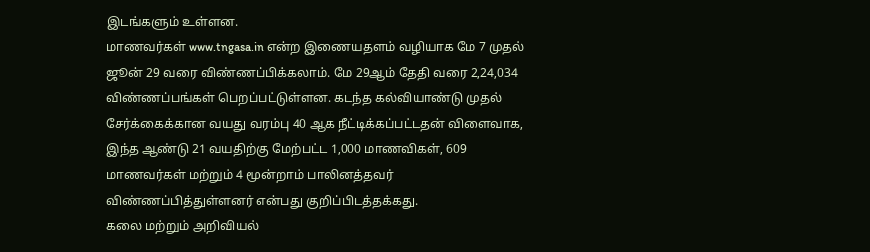இடங்களும் உள்ளன.
மாணவர்கள் www.tngasa.in என்ற இணையதளம் வழியாக மே 7 முதல் ஜூன் 29 வரை விண்ணப்பிக்கலாம். மே 29ஆம் தேதி வரை 2,24,034 விண்ணப்பங்கள் பெறப்பட்டுள்ளன. கடந்த கல்வியாண்டு முதல் சேர்க்கைக்கான வயது வரம்பு 40 ஆக நீட்டிக்கப்பட்டதன் விளைவாக, இந்த ஆண்டு 21 வயதிற்கு மேற்பட்ட 1,000 மாணவிகள், 609 மாணவர்கள் மற்றும் 4 மூன்றாம் பாலினத்தவர் விண்ணப்பித்துள்ளனர் என்பது குறிப்பிடத்தக்கது.
கலை மற்றும் அறிவியல்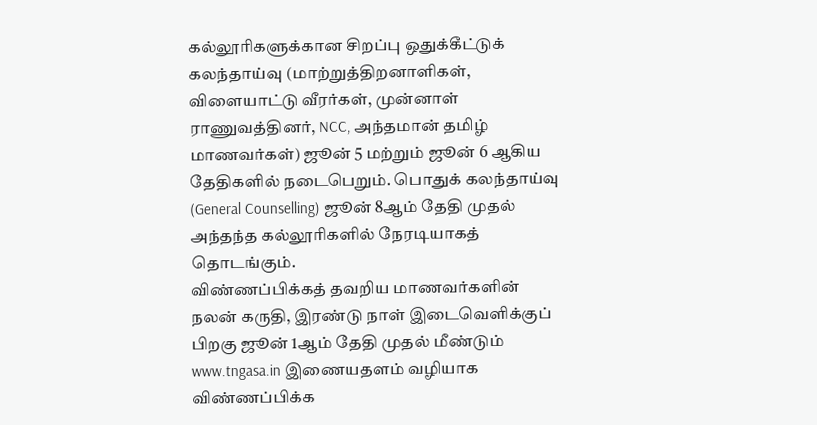கல்லூரிகளுக்கான சிறப்பு ஒதுக்கீட்டுக் கலந்தாய்வு (மாற்றுத்திறனாளிகள், விளையாட்டு வீரர்கள், முன்னாள் ராணுவத்தினர், NCC, அந்தமான் தமிழ் மாணவர்கள்) ஜூன் 5 மற்றும் ஜூன் 6 ஆகிய தேதிகளில் நடைபெறும். பொதுக் கலந்தாய்வு (General Counselling) ஜூன் 8ஆம் தேதி முதல் அந்தந்த கல்லூரிகளில் நேரடியாகத் தொடங்கும்.
விண்ணப்பிக்கத் தவறிய மாணவர்களின் நலன் கருதி, இரண்டு நாள் இடைவெளிக்குப் பிறகு ஜூன் 1ஆம் தேதி முதல் மீண்டும் www.tngasa.in இணையதளம் வழியாக விண்ணப்பிக்க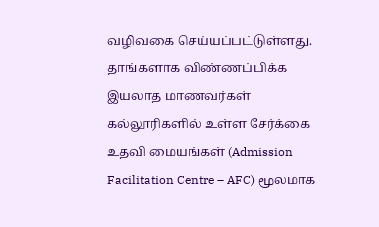வழிவகை செய்யப்பட்டுள்ளது. தாங்களாக விண்ணப்பிக்க இயலாத மாணவர்கள் கல்லூரிகளில் உள்ள சேர்க்கை உதவி மையங்கள் (Admission Facilitation Centre – AFC) மூலமாக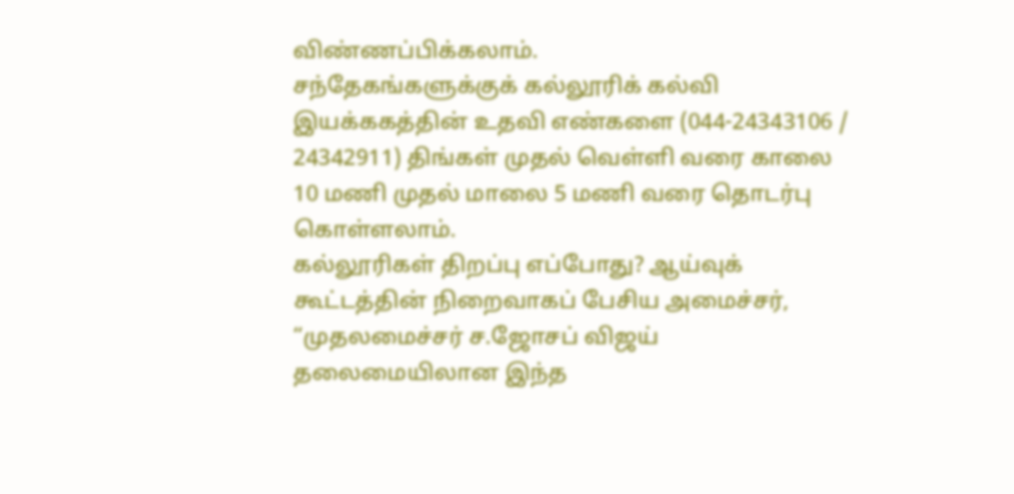விண்ணப்பிக்கலாம்.
சந்தேகங்களுக்குக் கல்லூரிக் கல்வி இயக்ககத்தின் உதவி எண்களை (044-24343106 / 24342911) திங்கள் முதல் வெள்ளி வரை காலை 10 மணி முதல் மாலை 5 மணி வரை தொடர்பு கொள்ளலாம்.
கல்லூரிகள் திறப்பு எப்போது? ஆய்வுக் கூட்டத்தின் நிறைவாகப் பேசிய அமைச்சர், “முதலமைச்சர் ச.ஜோசப் விஜய் தலைமையிலான இந்த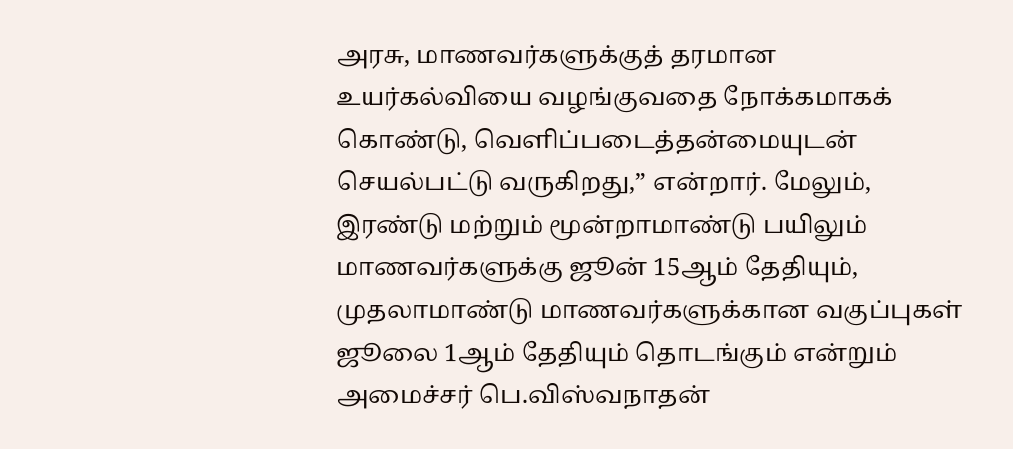அரசு, மாணவர்களுக்குத் தரமான உயர்கல்வியை வழங்குவதை நோக்கமாகக் கொண்டு, வெளிப்படைத்தன்மையுடன் செயல்பட்டு வருகிறது,” என்றார். மேலும், இரண்டு மற்றும் மூன்றாமாண்டு பயிலும் மாணவர்களுக்கு ஜூன் 15ஆம் தேதியும், முதலாமாண்டு மாணவர்களுக்கான வகுப்புகள் ஜூலை 1ஆம் தேதியும் தொடங்கும் என்றும் அமைச்சர் பெ.விஸ்வநாதன்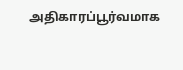அதிகாரப்பூர்வமாக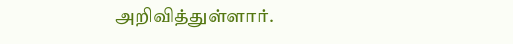அறிவித்துள்ளார்.